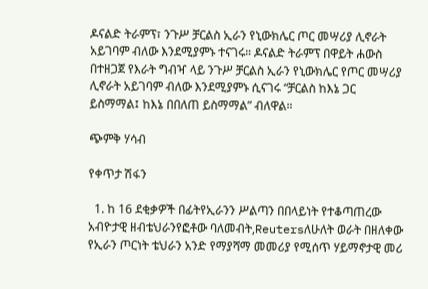ዶናልድ ትራምፕ፣ ንጉሥ ቻርልስ ኢራን የኒውክሌር ጦር መሣሪያ ሊኖራት አይገባም ብለው እንደሚያምኑ ተናገሩ። ዶናልድ ትራምፕ በዋይት ሐውስ በተዘጋጀ የእራት ግብዣ ላይ ንጉሥ ቻርልስ ኢራን የኒውክሌር የጦር መሣሪያ ሊኖራት አይገባም ብለው እንደሚያምኑ ሲናገሩ “ቻርልስ ከእኔ ጋር ይስማማል፤ ከእኔ በበለጠ ይስማማል” ብለዋል።

ጭምቅ ሃሳብ

የቀጥታ ሽፋን

  1. ከ 16 ደቂቃዎች በፊትየኢራንን ሥልጣን በበላይነት የተቆጣጠረው አብዮታዊ ዘብቴህራንየፎቶው ባለመብት,Reutersለሁለት ወራት በዘለቀው የኢራን ጦርነት ቴህራን አንድ የማያሻማ መመሪያ የሚሰጥ ሃይማኖታዊ መሪ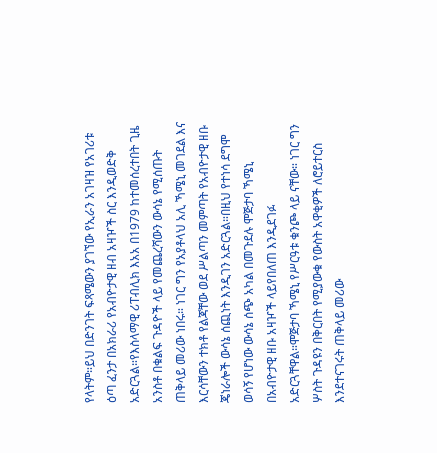የላትም።ይህ በድንገት ፍጻሜውን ያገኘው የኢራን አገዛዝ የአገሪቱ ዕጣ ፈንታ በአክራሪ የአብዮታዊ ዘብ አዛዦች ስር እንዲወድቅ አድርጓል።የእስላማዊ ሪፐብሊክ እአአ በ1979 ከተመሰረተበት ጊዜ አንስቶ በቁልፍ ጉዳዮች ላይ የመጨረሻውን ውሳኔ የሚሰጡት ጠቅላይ መሪው ነበሩ። ነገር ግን የአያቶላህ አሊ ኻሜኒ መገደል እና እርሳቸውን ተክቶ የልጃቸው ወደ ሥልጣን መምጣት የአብዮታዊ ዘቡ ጄነራሎች ውሳኔ ሰጪነት እንዲገን አድርጓል።በዚህ የተነሳ ደግሞ ወሳኝ የሆነው ውሳኔ ሰጭ አካል በመጉደሉ ሞጅታባ ኻሜኒ በአብዮታዊ ዘቡ አዛዦች ላይየበለጠ እንዲደገፉ አድርጓቸዋል።ሞጅታባ ኻሜኒ የሥርዓቱ ቁንጮ ላይ ናቸው። ነገር ግን ሦስት ጉዳዩን በቅርበት የሚያውቁ የውስት አዋቂዎች ለሮይተርስ እንደተናገሩት ጠቅላይ መሪው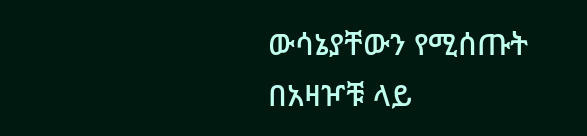ውሳኔያቸውን የሚሰጡት በአዛዦቹ ላይ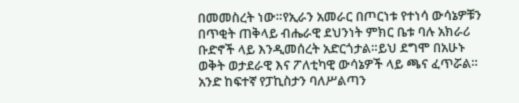በመመስረት ነው።የኢራን አመራር በጦርነቱ የተነሳ ውሳኔዎቹን በጥቂት ጠቅላይ ብሔራዊ ደህንነት ምክር ቤቱ ባሉ አክራሪ ቡድኖች ላይ እንዲመሰረት አድርጎታል።ይህ ደግሞ በአሁኑ ወቅት ወታደራዊ እና ፖለቲካዊ ውሳኔዎች ላይ ጫና ፈጥሯል። አንድ ከፍተኛ የፓኪስታን ባለሥልጣን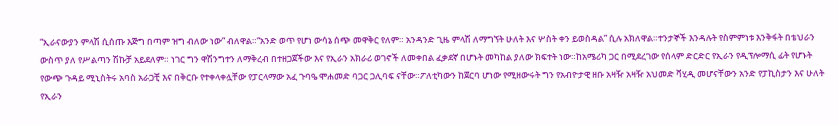“ኢራናውያን ምላሽ ሲሰጡ እጅግ በጣም ዝግ ብለው ነው” ብለዋል።“አንድ ወጥ የሆነ ውሳኔ ሰጭ መዋቅር የለም። አንዳንድ ጊዜ ምላሽ ለማግኘት ሁለት እና ሦስት ቀን ይወስዳል” ሲሉ አክለዋል።ተንታኞች እንዳሉት የስምምነቱ እንቅፋት በቴህራን ውስጥ ያለ የሥልጣን ሽኩቻ አይደለም። ነገር ግን ዋሽንግተን ለማቅረብ በተዘጋጀችው እና የኢራን አክራሪ ወገኖች ለመቀበል ፈቃደኛ በሆኑት መካከል ያለው ክፍተት ነው።ከአሜሪካ ጋር በሚደረገው የሰላም ድርድር የኢራን የዲፕሎማሲ ፊት የሆኑት የውጭ ጉዳይ ሚኒስትሩ አባስ አራጋቺ እና በቅርቡ የተቀላቀሏቸው የፓርላማው አፈ ጉባዔ ሞሐመድ ባጋር ጋሊባፍ ናቸው።ፖለቲካውን ከጀርባ ሆነው የሚዘውሩት ግን የአብዮታዊ ዘቡ አዛዥ አዛዥ አህመድ ቫሂዲ መሆናቸውን አንድ የፓኪስታን እና ሁለት የኢራን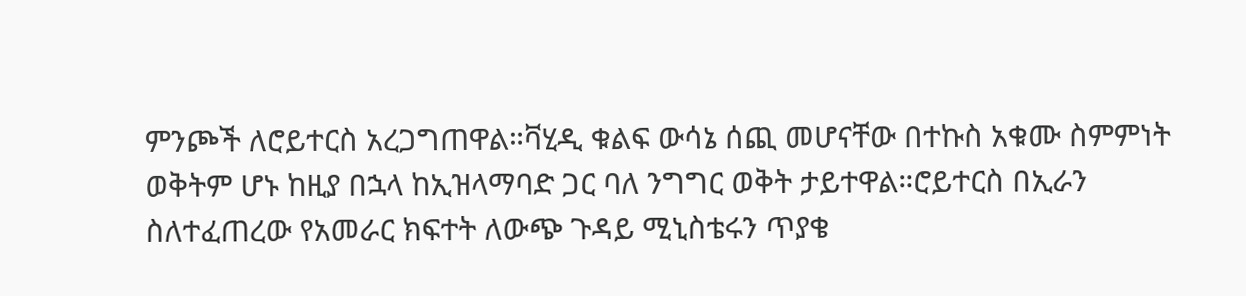ምንጮች ለሮይተርስ አረጋግጠዋል።ቫሂዲ ቁልፍ ውሳኔ ሰጪ መሆናቸው በተኩስ አቁሙ ስምምነት ወቅትም ሆኑ ከዚያ በኋላ ከኢዝላማባድ ጋር ባለ ንግግር ወቅት ታይተዋል።ሮይተርስ በኢራን ስለተፈጠረው የአመራር ክፍተት ለውጭ ጉዳይ ሚኒስቴሩን ጥያቄ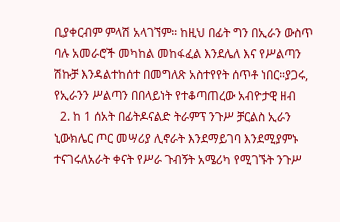ቢያቀርብም ምላሽ አላገኘም። ከዚህ በፊት ግን በኢራን ውስጥ ባሉ አመራሮች መካከል መከፋፈል እንደሌለ እና የሥልጣን ሽኩቻ እንዳልተከሰተ በመግለጽ አስተየየት ሰጥቶ ነበር።ያጋሩ, የኢራንን ሥልጣን በበላይነት የተቆጣጠረው አብዮታዊ ዘብ
  2. ከ 1 ሰአት በፊትዶናልድ ትራምፕ ንጉሥ ቻርልስ ኢራን ኒውክሌር ጦር መሣሪያ ሊኖራት እንደማይገባ እንደሚያምኑ ተናገሩለአራት ቀናት የሥራ ጉብኝት አሜሪካ የሚገኙት ንጉሥ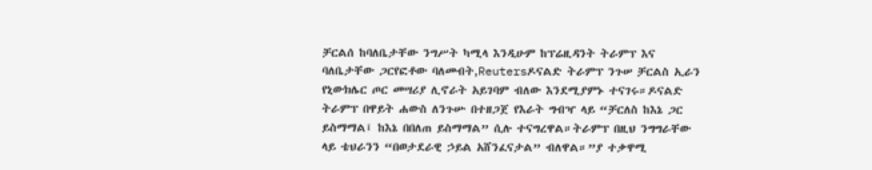ቻርልሰ ከባለቤታቸው ንግሥት ካሚላ እንዲሁም ከፕሬዚዳንት ትራምፕ እና ባለቤታቸው ጋርየፎቶው ባለመብት,Reutersዶናልድ ትራምፕ ንጉሠ ቻርልስ ኢራን የኒውክሌር ጦር መሣሪያ ሊኖራት አይገባም ብለው እንደሚያምኑ ተናገሩ።ዶናልድ ትራምፕ በዋይት ሐውስ ለንጉሡ በተዘጋጀ የእራት ግብዣ ላይ “ቻርለስ ከእኔ ጋር ይስማማል፤ ከእኔ በበለጠ ይስማማል” ሲሉ ተናግረዋል።ትራምፕ በዚህ ንግግራቸው ላይ ቴህራንን “በወታደራዊ ኃይል አሸንፈናታል” ብለዋል።”ያ ተቃዋሚ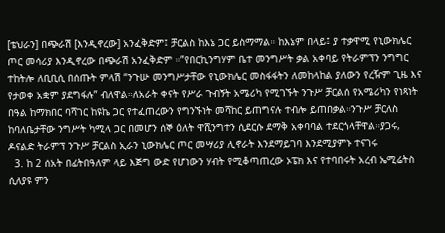[ቴህራን] በጭራሽ [እንዲኖረው] አንፈቅድም፤ ቻርልስ ከእኔ ጋር ይስማማል። ከእኔም በላይ፤ ያ ተቃዋሚ የኒውክሌር ጦር መሳሪያ እንዲኖረው በጭራሽ አንፈቅድም ።”የበርኪንግሃም ቤተ መንግሥት ቃል አቀባይ የትራምፕን ንግግር ተከትሎ ለቢቢሲ በሰጡት ምላሽ “ንጉሡ መንግሥታቸው የኒውክሌር መስፋፋትን ለመከላከል ያለውን የረዥም ጊዜ እና የታወቀ አቋም ያደግፋሉ” ብለዋል።ለአራት ቀናት የሥራ ጉብኝት አሜሪካ የሚገኙት ንጉሥ ቻርልሰ የአሜሪካን የነጻነት በዓል ከማክበር ባሻገር ከዩኬ ጋር የተፈጠረውን የግንኙነት መሻከር ይጠግናሉ ተብሎ ይጠበቃል።ንጉሥ ቻርለስ ከባለቤታቸው ንግሥት ካሚላ ጋር በመሆን ሰኞ ዕለት ዋሺንግተን ሲደርሱ ደማቅ አቀባባል ተደርጎላቸዋል።ያጋሩ, ዶናልድ ትራምፕ ንጉሥ ቻርልስ ኢራን ኒውክሌር ጦር መሣሪያ ሊኖራት እንደማይገባ እንደሚያምኑ ተናገሩ
  3. ከ 2 ሰአት በፊትበዓለም ላይ እጅግ ውድ የሆነውን ሃብት የሚቆጣጠረው ኦፔክ እና የተባበሩት አረብ ኤሚሬትስ ሲለያዩ ምን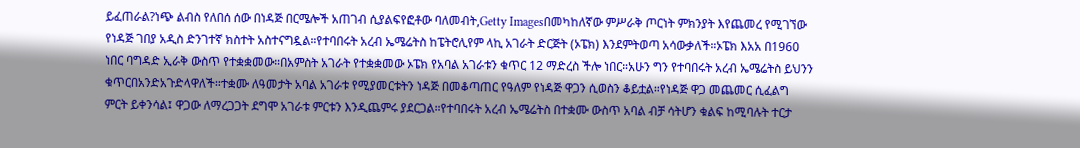ይፈጠራል?ነጭ ልብስ የለበሰ ሰው በነዳጅ በርሜሎች አጠገብ ሲያልፍየፎቶው ባለመብት,Getty Imagesበመካከለኛው ምሥራቅ ጦርነት ምክንያት እየጨመረ የሚገኘው የነዳጅ ገበያ አዲስ ድንገተኛ ክስተት አስተናግዷል።የተባበሩት አረብ ኤሜሬትስ ከፔትሮሊየም ላኪ አገራት ድርጅት (ኦፔክ) እንደምትወጣ አሳውቃለች።ኦፔክ እአአ በ1960 ነበር ባግዳድ ኢራቅ ውስጥ የተቋቋመው።በአምስት አገራት የተቋቋመው ኦፔክ የአባል አገራቱን ቁጥር 12 ማድረስ ችሎ ነበር።አሁን ግን የተባበሩት አረብ ኤሜሬትስ ይህንን ቁጥርበአንድአጉድላዋለች።ተቋሙ ለዓመታት አባል አገራቱ የሚያመርቱትን ነዳጅ በመቆጣጠር የዓለም የነዳጅ ዋጋን ሲወስን ቆይቷል።የነዳጅ ዋጋ መጨመር ሲፈልግ ምርት ይቀንሳል፤ ዋጋው ለማረጋጋት ደግሞ አገራቱ ምርቱን እንዲጨምሩ ያደርጋል።የተባበሩት አረብ ኤሜሬትስ በተቋሙ ውስጥ አባል ብቻ ሳትሆን ቁልፍ ከሚባሉት ተርታ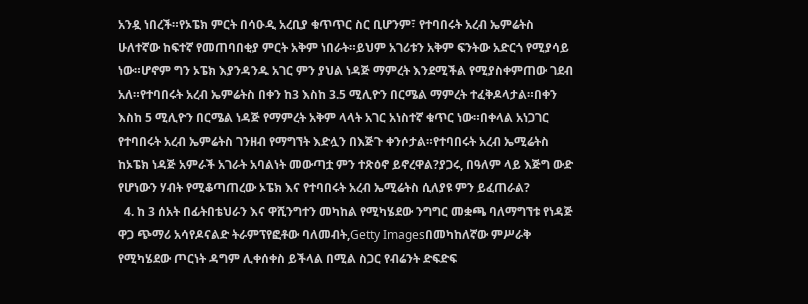አንዷ ነበረች።የኦፔክ ምርት በሳዑዲ አረቢያ ቁጥጥር ስር ቢሆንም፣ የተባበሩት አረብ ኤምሬትስ ሁለተኛው ከፍተኛ የመጠባበቂያ ምርት አቅም ነበራት።ይህም አገሪቱን አቅም ፍንትው አድርጎ የሚያሳይ ነው።ሆኖም ግን ኦፔክ እያንዳንዱ አገር ምን ያህል ነዳጅ ማምረት እንደሚችል የሚያስቀምጠው ገደብ አለ።የተባበሩት አረብ ኤምሬትስ በቀን ከ3 እስከ 3.5 ሚሊዮን በርሜል ማምረት ተፈቅዶላታል።በቀን እስከ 5 ሚሊዮን በርሜል ነዳጅ የማምረት አቅም ላላት አገር አነስተኛ ቁጥር ነው።በቀላል አነጋገር የተባበሩት አረብ ኤምሬትስ ገንዘብ የማግኘት እድሏን በእጅጉ ቀንሶታል።የተባበሩት አረብ ኤሚሬትስ ከኦፔክ ነዳጅ አምራች አገራት አባልነት መውጣቷ ምን ተጽዕኖ ይኖረዋል?ያጋሩ, በዓለም ላይ እጅግ ውድ የሆነውን ሃብት የሚቆጣጠረው ኦፔክ እና የተባበሩት አረብ ኤሚሬትስ ሲለያዩ ምን ይፈጠራል?
  4. ከ 3 ሰአት በፊትበቴህራን እና ዋሺንግተን መካከል የሚካሄደው ንግግር መቋጫ ባለማግኘቱ የነዳጅ ዋጋ ጭማሪ አሳየዶናልድ ትራምፕየፎቶው ባለመብት,Getty Imagesበመካከለኛው ምሥራቅ የሚካሄደው ጦርነት ዳግም ሊቀሰቀስ ይችላል በሚል ስጋር የብሬንት ድፍድፍ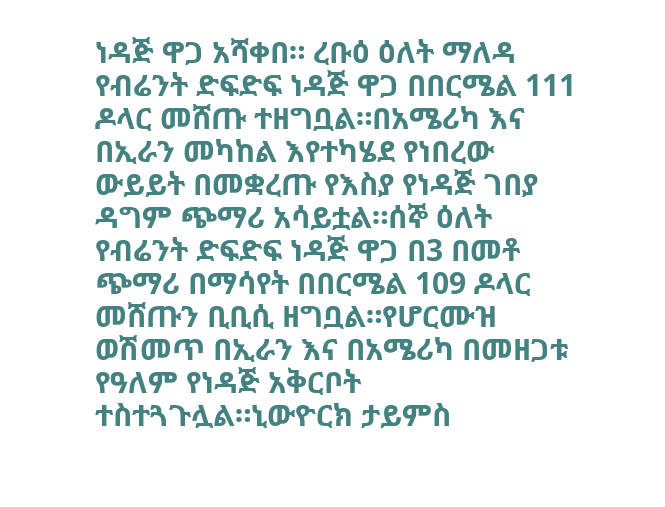ነዳጅ ዋጋ አሻቀበ። ረቡዕ ዕለት ማለዳ የብሬንት ድፍድፍ ነዳጅ ዋጋ በበርሜል 111 ዶላር መሸጡ ተዘግቧል።በአሜሪካ እና በኢራን መካከል እየተካሄደ የነበረው ውይይት በመቋረጡ የእስያ የነዳጅ ገበያ ዳግም ጭማሪ አሳይቷል።ሰኞ ዕለት የብሬንት ድፍድፍ ነዳጅ ዋጋ በ3 በመቶ ጭማሪ በማሳየት በበርሜል 109 ዶላር መሸጡን ቢቢሲ ዘግቧል።የሆርሙዝ ወሽመጥ በኢራን እና በአሜሪካ በመዘጋቱ የዓለም የነዳጅ አቅርቦት ተስተጓጉሏል።ኒውዮርክ ታይምስ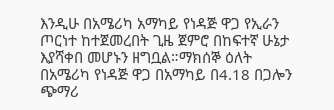እንዲሁ በአሜሪካ አማካይ የነዳጅ ዋጋ የኢራን ጦርነተ ከተጀመረበት ጊዜ ጀምሮ በከፍተኛ ሁኔታ እያሻቀበ መሆኑን ዘግቧል።ማክሰኞ ዕለት በአሜሪካ የነዳጅ ዋጋ በአማካይ በ4.18 በጋሎን ጭማሪ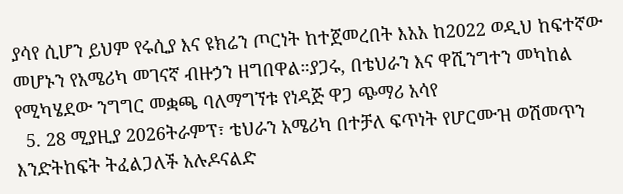ያሳየ ሲሆን ይህም የሩሲያ እና ዩክሬን ጦርነት ከተጀመረበት እአአ ከ2022 ወዲህ ከፍተኛው መሆኑን የአሜሪካ መገናኛ ብዙኃን ዘግበዋል።ያጋሩ, በቴህራን እና ዋሺንግተን መካከል የሚካሄደው ንግግር መቋጫ ባለማግኘቱ የነዳጅ ዋጋ ጭማሪ አሳየ
  5. 28 ሚያዚያ 2026ትራምፕ፣ ቴህራን አሜሪካ በተቻለ ፍጥነት የሆርሙዝ ወሽመጥን እንድትከፍት ትፈልጋለች አሉዶናልድ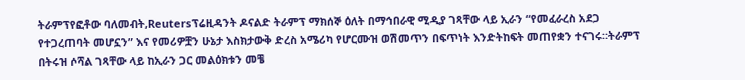ትራምፕየፎቶው ባለመብት,Reutersፕሬዚዳንት ዶናልድ ትራምፕ ማክሰኞ ዕለት በማኅበራዊ ሚዲያ ገጻቸው ላይ ኢራን “የመፈራረስ አደጋ የተጋረጠባት መሆኗን” እና የመሪዎቿን ሁኔታ እስክታውቅ ድረስ አሜሪካ የሆርሙዝ ወሽመጥን በፍጥነት እንድትከፍት መጠየቋን ተናገሩ።ትራምፕ በትሩዝ ሶሻል ገጻቸው ላይ ከኢራን ጋር መልዕክቱን መቼ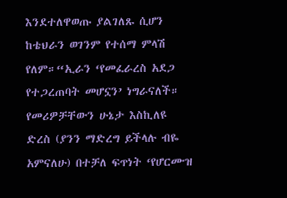እንደተለዋወጡ ያልገለጹ ሲሆን ከቴህራን ወገንም የተሰማ ምላሽ የለም።“ኢራን ‘የመፈራረስ አደጋ የተጋረጠባት መሆኗን’ ነግራናለች። የመሪዎቻቸውን ሁኔታ እስኪለዩ ድረስ (ያንን ማድረግ ይችላሉ ብዬ አምናለሁ) በተቻለ ፍጥነት ‘የሆርሙዝ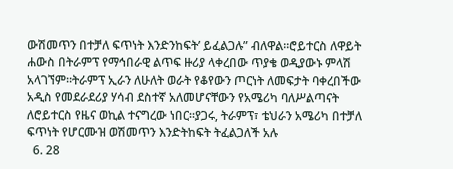ውሽመጥን በተቻለ ፍጥነት እንድንከፍት’ ይፈልጋሉ” ብለዋል።ሮይተርስ ለዋይት ሐውስ በትራምፕ የማኅበራዊ ልጥፍ ዙሪያ ላቀረበው ጥያቄ ወዲያውኑ ምላሽ አላገኘም።ትራምፕ ኢራን ለሁለት ወራት የቆየውን ጦርነት ለመፍታት ባቀረበችው አዲስ የመደራደሪያ ሃሳብ ደስተኛ አለመሆናቸውን የአሜሪካ ባለሥልጣናት ለሮይተርስ የዜና ወኪል ተናግረው ነበር።ያጋሩ, ትራምፕ፣ ቴህራን አሜሪካ በተቻለ ፍጥነት የሆርሙዝ ወሽመጥን እንድትከፍት ትፈልጋለች አሉ
  6. 28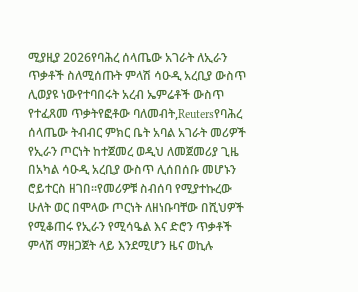ሚያዚያ 2026የባሕረ ሰላጤው አገራት ለኢራን ጥቃቶች ስለሚሰጡት ምላሽ ሳዑዲ አረቢያ ውስጥ ሊወያዩ ነውየተባበሩት አረብ ኤምሬቶች ውስጥ የተፈጸመ ጥቃትየፎቶው ባለመብት,Reutersየባሕረ ሰላጤው ትብብር ምክር ቤት አባል አገራት መሪዎች የኢራን ጦርነት ከተጀመረ ወዲህ ለመጀመሪያ ጊዜ በአካል ሳዑዲ አረቢያ ውስጥ ሊሰበሰቡ መሆኑን ሮይተርስ ዘገበ።የመሪዎቹ ስብሰባ የሚያተኩረው ሁለት ወር በሞላው ጦርነት ለዘነቡባቸው በሺህዎች የሚቆጠሩ የኢራን የሚሳዔል እና ድሮን ጥቃቶች ምላሽ ማዘጋጀት ላይ እንደሚሆን ዜና ወኪሉ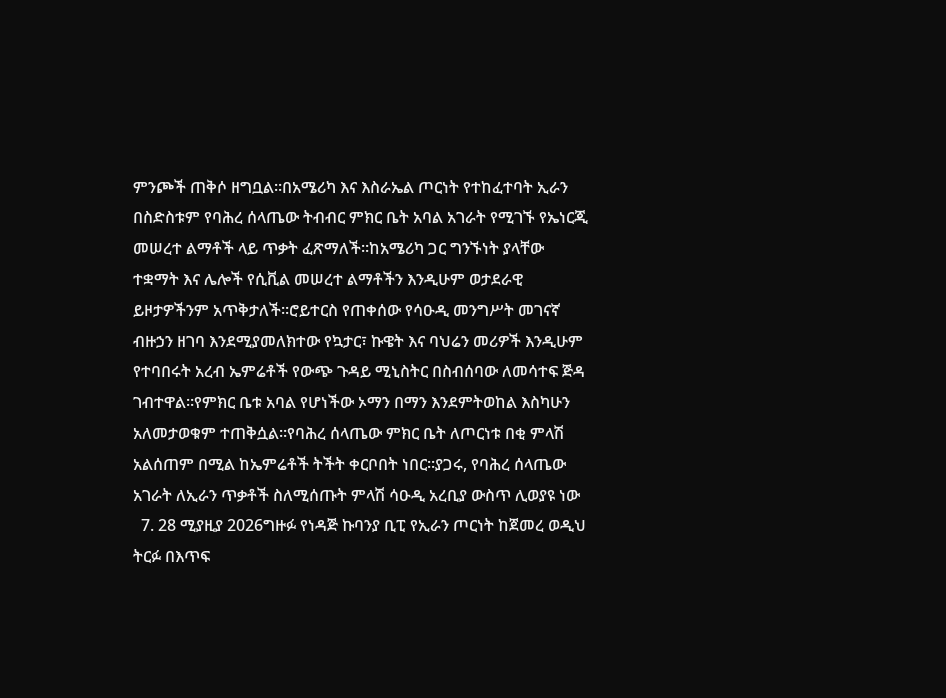ምንጮች ጠቅሶ ዘግቧል።በአሜሪካ እና እስራኤል ጦርነት የተከፈተባት ኢራን በስድስቱም የባሕረ ሰላጤው ትብብር ምክር ቤት አባል አገራት የሚገኙ የኤነርጂ መሠረተ ልማቶች ላይ ጥቃት ፈጽማለች።ከአሜሪካ ጋር ግንኙነት ያላቸው ተቋማት እና ሌሎች የሲቪል መሠረተ ልማቶችን እንዲሁም ወታደራዊ ይዞታዎችንም አጥቅታለች።ሮይተርስ የጠቀሰው የሳዑዲ መንግሥት መገናኛ ብዙኃን ዘገባ እንደሚያመለክተው የኳታር፣ ኩዌት እና ባህሬን መሪዎች እንዲሁም የተባበሩት አረብ ኤምሬቶች የውጭ ጉዳይ ሚኒስትር በስብሰባው ለመሳተፍ ጅዳ ገብተዋል።የምክር ቤቱ አባል የሆነችው ኦማን በማን እንደምትወከል እስካሁን አለመታወቁም ተጠቅሷል።የባሕረ ሰላጤው ምክር ቤት ለጦርነቱ በቂ ምላሽ አልሰጠም በሚል ከኤምሬቶች ትችት ቀርቦበት ነበር።ያጋሩ, የባሕረ ሰላጤው አገራት ለኢራን ጥቃቶች ስለሚሰጡት ምላሽ ሳዑዲ አረቢያ ውስጥ ሊወያዩ ነው
  7. 28 ሚያዚያ 2026ግዙፉ የነዳጅ ኩባንያ ቢፒ የኢራን ጦርነት ከጀመረ ወዲህ ትርፉ በእጥፍ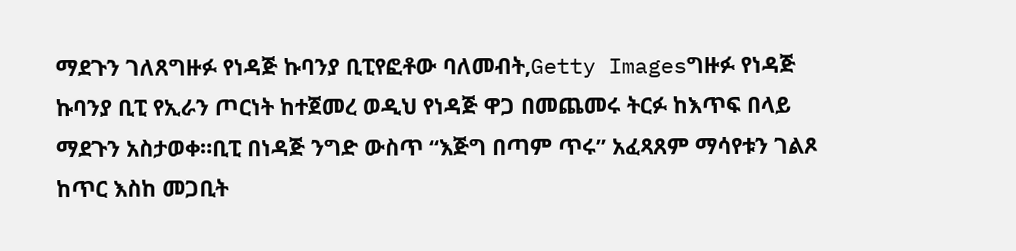ማደጉን ገለጸግዙፉ የነዳጅ ኩባንያ ቢፒየፎቶው ባለመብት,Getty Imagesግዙፉ የነዳጅ ኩባንያ ቢፒ የኢራን ጦርነት ከተጀመረ ወዲህ የነዳጅ ዋጋ በመጨመሩ ትርፉ ከእጥፍ በላይ ማደጉን አስታወቀ።ቢፒ በነዳጅ ንግድ ውስጥ “እጅግ በጣም ጥሩ” አፈጻጸም ማሳየቱን ገልጾ ከጥር እስከ መጋቢት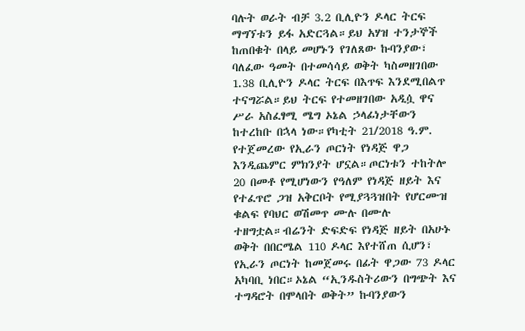ባሉት ወራት ብቻ 3.2 ቢሊዮን ዶላር ትርፍ ማግኘቱን ይፋ አድርጓል።ይህ አሃዝ ተንታኞች ከጠበቁት በላይ መሆኑን የገለጸው ኩባንያው፣ ባለፈው ዓመት በተመሳሳይ ወቅት ካስመዘገበው 1.38 ቢሊዮን ዶላር ትርፍ በእጥፍ እንደሚበልጥ ተናግሯል።ይህ ትርፍ የተመዘገበው አዲሷ ዋና ሥራ አስፈፃሚ ሜግ ኦኔል ኃላፊነታቸውን ከተረከቡ በኋላ ነው።የካቲት 21/2018 ዓ.ም. የተጀመረው የኢራን ጦርነት የነዳጅ ዋጋ እንዲጨምር ምክንያት ሆኗል።ጦርነቱን ተከትሎ 20 በመቶ የሚሆነውን የዓለም የነዳጅ ዘይት እና የተፈጥሮ ጋዝ አቅርቦት የሚያጓጓዝበት የሆርሙዝ ቁልፍ የባህር ወሽመጥ ሙሉ በሙሉ ተዘግቷል።ብሬንት ድፍድፍ የነዳጅ ዘይት በአሁኑ ወቅት በበርሜል 110 ዶላር እየተሸጠ ሲሆን፣ የኢራን ጦርነት ከመጀመሩ በፊት ዋጋው 73 ዶላር አካባቢ ነበር።ኦኔል “ኢንዱስትሪውን በግጭት እና ተግዳሮት በሞላበት ወቅት” ኩባንያውን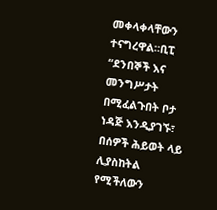መቀላቀላቸውን ተናግረዋል።ቢፒ “ደንበኞች እና መንግሥታት በሚፈልጉበት ቦታ ነዳጅ እንዲያገኙ፣ በሰዎች ሕይወት ላይ ሊያስከትል የሚችለውን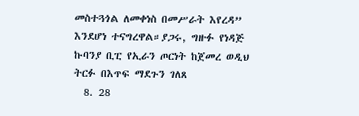መስተጓጎል ለመቀነስ በመሥራት እየረዳ” እንደሆነ ተናግረዋል።ያጋሩ, ግዙፉ የነዳጅ ኩባንያ ቢፒ የኢራን ጦርነት ከጀመረ ወዲህ ትርፉ በእጥፍ ማደጉን ገለጸ
  8. 28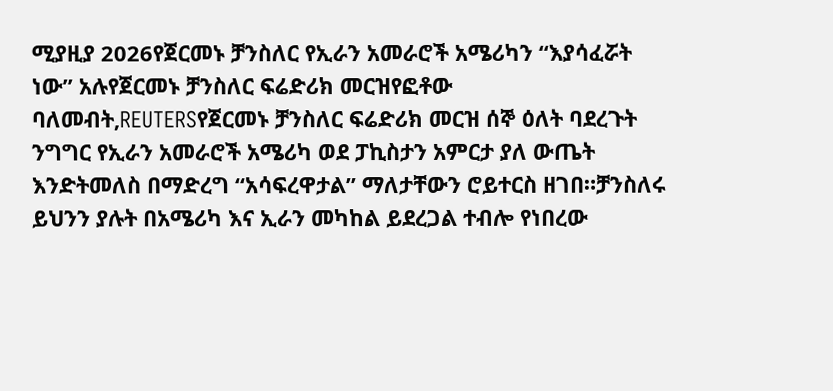ሚያዚያ 2026የጀርመኑ ቻንስለር የኢራን አመራሮች አሜሪካን “እያሳፈሯት ነው” አሉየጀርመኑ ቻንስለር ፍሬድሪክ መርዝየፎቶው ባለመብት,REUTERSየጀርመኑ ቻንስለር ፍሬድሪክ መርዝ ሰኞ ዕለት ባደረጉት ንግግር የኢራን አመራሮች አሜሪካ ወደ ፓኪስታን አምርታ ያለ ውጤት እንድትመለስ በማድረግ “አሳፍረዋታል” ማለታቸውን ሮይተርስ ዘገበ።ቻንስለሩ ይህንን ያሉት በአሜሪካ እና ኢራን መካከል ይደረጋል ተብሎ የነበረው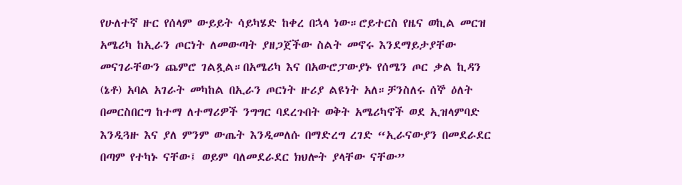የሁለተኛ ዙር የሰላም ውይይት ሳይካሄድ ከቀረ በኋላ ነው።ሮይተርስ የዜና ወኪል መርዝ አሜሪካ ከኢራን ጦርነት ለመውጣት ያዘጋጀችው ስልት መኖሩ እንደማይታያቸው መናገራቸውን ጨምሮ ገልጿል።በአሜሪካ እና በአውሮፓውያኑ የሰሜን ጦር ቃል ኪዳን (ኔቶ) አባል አገራት መካከል በኢራን ጦርነት ዙሪያ ልዩነት አለ።ቻንስለሩ ሰኞ ዕለት በመርስበርግ ከተማ ለተማሪዎች ንግግር ባደረጉበት ወቅት አሜሪካኖች ወደ ኢዝላምባድ እንዲጓዙ እና ያለ ምንም ውጤት እንዲመለሱ በማድረግ ረገድ “ኢራናውያን በመደራደር በጣም የተካኑ ናቸው፤ ወይም ባለመደራደር ክህሎት ያላቸው ናቸው”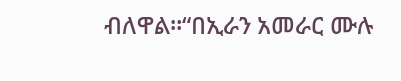ብለዋል።“በኢራን አመራር ሙሉ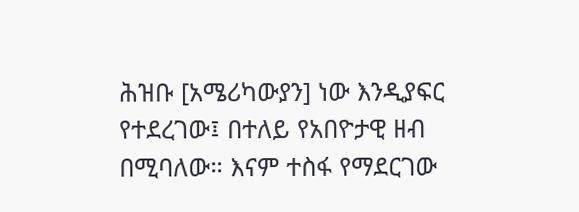ሕዝቡ [አሜሪካውያን] ነው እንዲያፍር የተደረገው፤ በተለይ የአበዮታዊ ዘብ በሚባለው። እናም ተስፋ የማደርገው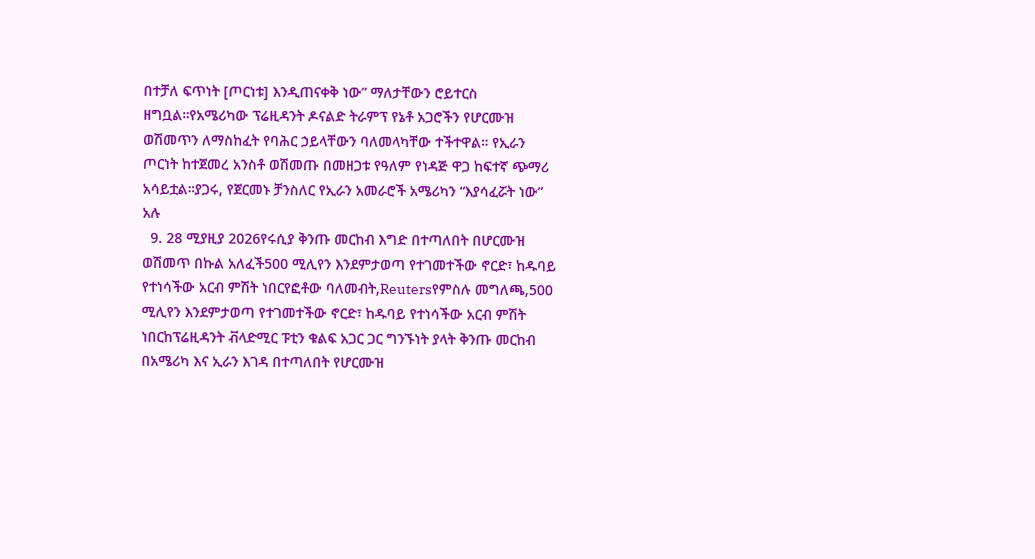በተቻለ ፍጥነት [ጦርነቱ] እንዲጠናቀቅ ነው” ማለታቸውን ሮይተርስ ዘግቧል።የአሜሪካው ፕሬዚዳንት ዶናልድ ትራምፕ የኔቶ አጋሮችን የሆርሙዝ ወሽመጥን ለማስከፈት የባሕር ኃይላቸውን ባለመላካቸው ተችተዋል። የኢራን ጦርነት ከተጀመረ አንስቶ ወሽመጡ በመዘጋቱ የዓለም የነዳጅ ዋጋ ከፍተኛ ጭማሪ አሳይቷል።ያጋሩ, የጀርመኑ ቻንስለር የኢራን አመራሮች አሜሪካን “እያሳፈሯት ነው” አሉ
  9. 28 ሚያዚያ 2026የሩሲያ ቅንጡ መርከብ እግድ በተጣለበት በሆርሙዝ ወሽመጥ በኩል አለፈች500 ሚሊየን እንደምታወጣ የተገመተችው ኖርድ፣ ከዱባይ የተነሳችው አርብ ምሽት ነበርየፎቶው ባለመብት,Reutersየምስሉ መግለጫ,500 ሚሊየን እንደምታወጣ የተገመተችው ኖርድ፣ ከዱባይ የተነሳችው አርብ ምሽት ነበርከፕሬዚዳንት ቭላድሚር ፑቲን ቁልፍ አጋር ጋር ግንኙነት ያላት ቅንጡ መርከብ በአሜሪካ እና ኢራን እገዳ በተጣለበት የሆርሙዝ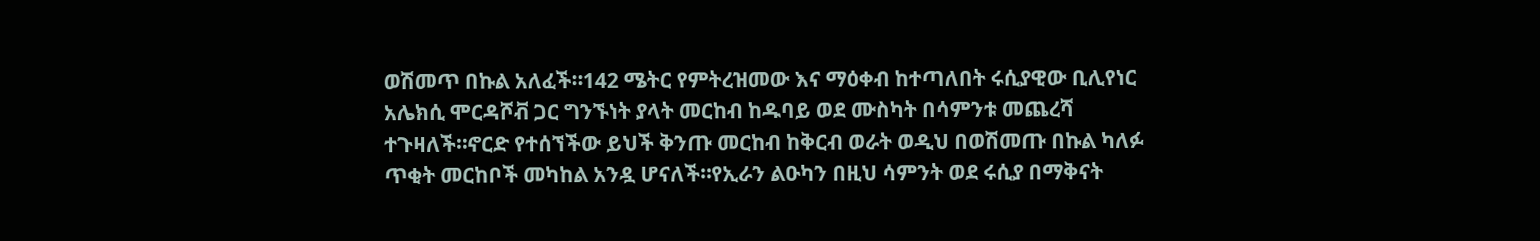ወሽመጥ በኩል አለፈች።142 ሜትር የምትረዝመው እና ማዕቀብ ከተጣለበት ሩሲያዊው ቢሊየነር አሌክሲ ሞርዳሾቭ ጋር ግንኙነት ያላት መርከብ ከዱባይ ወደ ሙስካት በሳምንቱ መጨረሻ ተጉዛለች።ኖርድ የተሰኘችው ይህች ቅንጡ መርከብ ከቅርብ ወራት ወዲህ በወሽመጡ በኩል ካለፉ ጥቂት መርከቦች መካከል አንዷ ሆናለች።የኢራን ልዑካን በዚህ ሳምንት ወደ ሩሲያ በማቅናት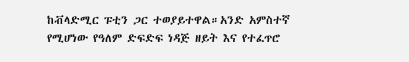ከቭላድሚር ፑቲን ጋር ተወያይተዋል።አንድ አምስተኛ የሚሆነው የዓለም ድፍድፍ ነዳጅ ዘይት እና የተፈጥሮ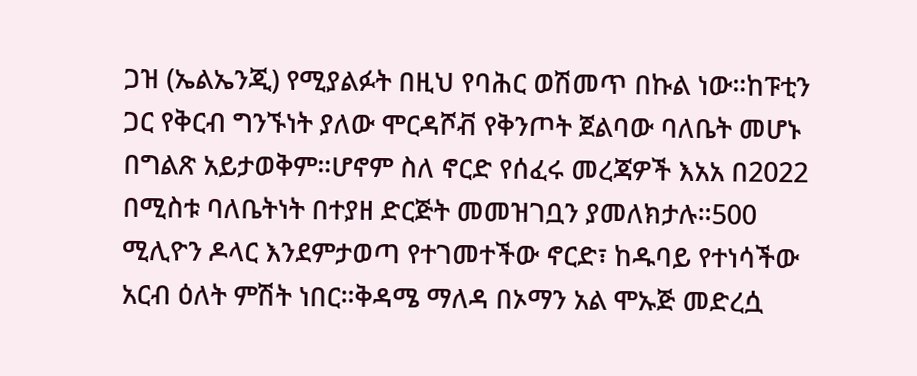ጋዝ (ኤልኤንጂ) የሚያልፉት በዚህ የባሕር ወሽመጥ በኩል ነው።ከፑቲን ጋር የቅርብ ግንኙነት ያለው ሞርዳሾቭ የቅንጦት ጀልባው ባለቤት መሆኑ በግልጽ አይታወቅም።ሆኖም ስለ ኖርድ የሰፈሩ መረጃዎች እአአ በ2022 በሚስቱ ባለቤትነት በተያዘ ድርጅት መመዝገቧን ያመለክታሉ።500 ሚሊዮን ዶላር እንደምታወጣ የተገመተችው ኖርድ፣ ከዱባይ የተነሳችው አርብ ዕለት ምሽት ነበር።ቅዳሜ ማለዳ በኦማን አል ሞኡጅ መድረሷ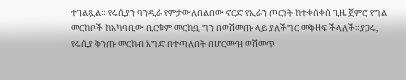ተገልጿል። የሩሲያን ባንዲራ የምታውለበልበው ኖርድ የኢራን ጦርነት ከተቀሰቀሰ ጊዜ ጀምሮ የግል መርከቦች ከአካባቢው ቢርቁም መርከቧ ግን በወሽመጡ ላይ ያለችግር መቅዘፍ ችላለች።ያጋሩ, የሩሲያ ቅንጡ መርከብ እግድ በተጣለበት በሆርሙዝ ወሽመጥ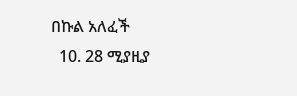በኩል አለፈች
  10. 28 ሚያዚያ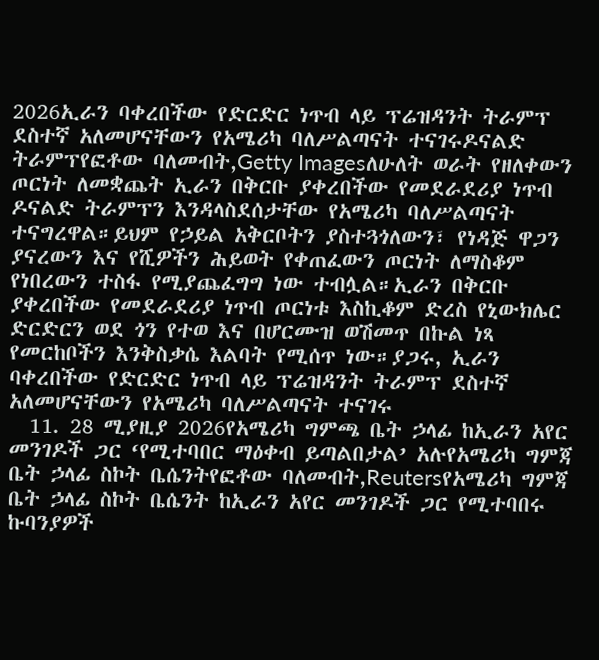2026ኢራን ባቀረበችው የድርድር ነጥብ ላይ ፕሬዝዳንት ትራምፕ ደስተኛ አለመሆናቸውን የአሜሪካ ባለሥልጣናት ተናገሩዶናልድ ትራምፕየፎቶው ባለመብት,Getty Imagesለሁለት ወራት የዘለቀውን ጦርነት ለመቋጨት ኢራን በቅርቡ ያቀረበችው የመደራደሪያ ነጥብ ዶናልድ ትራምፕን እንዳላስደሰታቸው የአሜሪካ ባለሥልጣናት ተናግረዋል።ይህም የኃይል አቅርቦትን ያስተጓጎለውን፣ የነዳጅ ዋጋን ያናረውን እና የሺዎችን ሕይወት የቀጠፈውን ጦርነት ለማስቆም የነበረውን ተስፋ የሚያጨፈግግ ነው ተብሏል።ኢራን በቅርቡ ያቀረበችው የመደራደሪያ ነጥብ ጦርነቱ እስኪቆም ድረስ የኒውክሌር ድርድርን ወደ ጎን የተወ እና በሆርሙዝ ወሽመጥ በኩል ነጻ የመርከቦችን እንቅስቃሴ እልባት የሚሰጥ ነው።ያጋሩ, ኢራን ባቀረበችው የድርድር ነጥብ ላይ ፕሬዝዳንት ትራምፕ ደስተኛ አለመሆናቸውን የአሜሪካ ባለሥልጣናት ተናገሩ
  11. 28 ሚያዚያ 2026የአሜሪካ ግምጫ ቤት ኃላፊ ከኢራን አየር መንገዶች ጋር ‘የሚተባበር ማዕቀብ ይጣልበታል’ አሉየአሜሪካ ግምጃ ቤት ኃላፊ ስኮት ቤሴንትየፎቶው ባለመብት,Reutersየአሜሪካ ግምጃ ቤት ኃላፊ ስኮት ቤሴንት ከኢራን አየር መንገዶች ጋር የሚተባበሩ ኩባንያዎች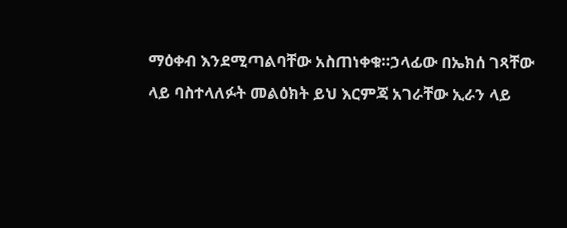ማዕቀብ እንደሚጣልባቸው አስጠነቀቁ።ኃላፊው በኤክሰ ገጻቸው ላይ ባስተላለፉት መልዕክት ይህ እርምጃ አገራቸው ኢራን ላይ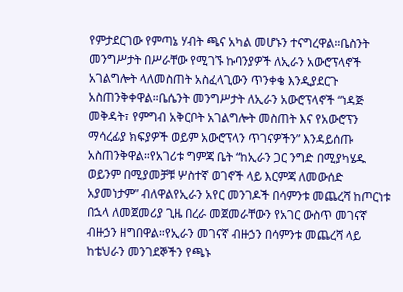የምታደርገው የምጣኔ ሃብት ጫና አካል መሆኑን ተናግረዋል።ቤስንት መንግሥታት በሥራቸው የሚገኙ ኩባንያዎች ለኢራን አውሮፕላኖች አገልግሎት ላለመስጠት አስፈላጊውን ጥንቀቄ እንዲያደርጉ አስጠንቅቀዋል።ቤሴንት መንግሥታት ለኢራን አውሮፕላኖች “ነዳጅ መቅዳት፣ የምግብ አቅርቦት አገልግሎት መስጠት እና የአውሮፕን ማሳረፊያ ክፍያዎች ወይም አውሮፕላን ጥገናዎችን” እንዳይሰጡ አስጠንቅዋል።የአገሪቱ ግምጃ ቤት “ከኢራን ጋር ንግድ በሚያካሄዱ ወይንም በሚያመቻቹ ሦስተኛ ወገኖች ላይ እርምጃ ለመውሰድ አያመነታም” ብለዋልየኢራን አየር መንገዶች በሳምንቱ መጨረሻ ከጦርነቱ በኋላ ለመጀመሪያ ጊዜ በረራ መጀመራቸውን የአገር ውስጥ መገናኛ ብዙኃን ዘግበዋል።የኢራን መገናኛ ብዙኃን በሳምንቱ መጨረሻ ላይ ከቴህራን መንገደኞችን የጫኑ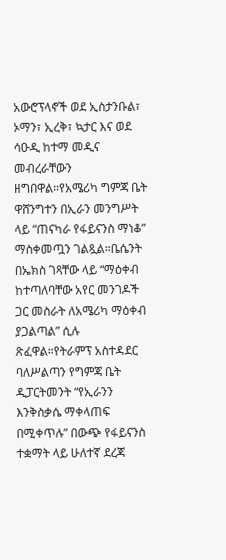አውሮፕላኖች ወደ ኢስታንቡል፣ ኦማን፣ ኢረቅ፣ ኳታር እና ወደ ሳዑዲ ከተማ መዲና መብረራቸውን ዘግበዋል።የአሜሪካ ግምጃ ቤት ዋሸንግተን በኢራን መንግሥት ላይ “ጠናካራ የፋይናንስ ማነቆ” ማስቀመጧን ገልጿል።ቤሴንት በኤክስ ገጻቸው ላይ “ማዕቀብ ከተጣለባቸው አየር መንገዶች ጋር መስራት ለአሜሪካ ማዕቀብ ያጋልጣል” ሲሉ ጽፈዋል።የትራምፕ አስተዳደር ባለሥልጣን የግምጃ ቤት ዲፓርትመንት “የኢራንን እንቅስቃሴ ማቀላጠፍ በሚቀጥሉ” በውጭ የፋይናንስ ተቋማት ላይ ሁለተኛ ደረጃ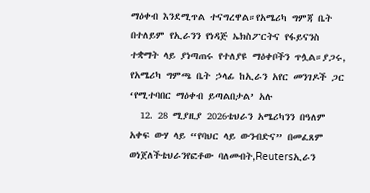ማዕቀብ እንደሚጥል ተናግረዋል።የአሜሪካ ግምጃ ቤት በተለይም የኢራንን የነዳጅ ኤክስፖርትና የፋይናንስ ተቋማት ላይ ያነጣጠሩ የተለያዩ ማዕቀቦችን ጥሏል።ያጋሩ, የአሜሪካ ግምጫ ቤት ኃላፊ ከኢራን አየር መንገዶች ጋር ‘የሚተባበር ማዕቀብ ይጣልበታል’ አሉ
  12. 28 ሚያዚያ 2026ቴህራን አሜሪካንን በዓለም አቀፍ ውሃ ላይ “የባህር ላይ ውንብድና” በመፈጸም ወነጀለችቴህራንየፎቶው ባለመብት,Reutersኢራን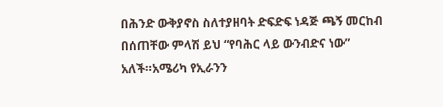በሕንድ ውቅያኖስ ስለተያዘባት ድፍድፍ ነዳጅ ጫኝ መርከብ በሰጠቸው ምላሽ ይህ “የባሕር ላይ ውንብድና ነው” አለች።አሜሪካ የኢራንን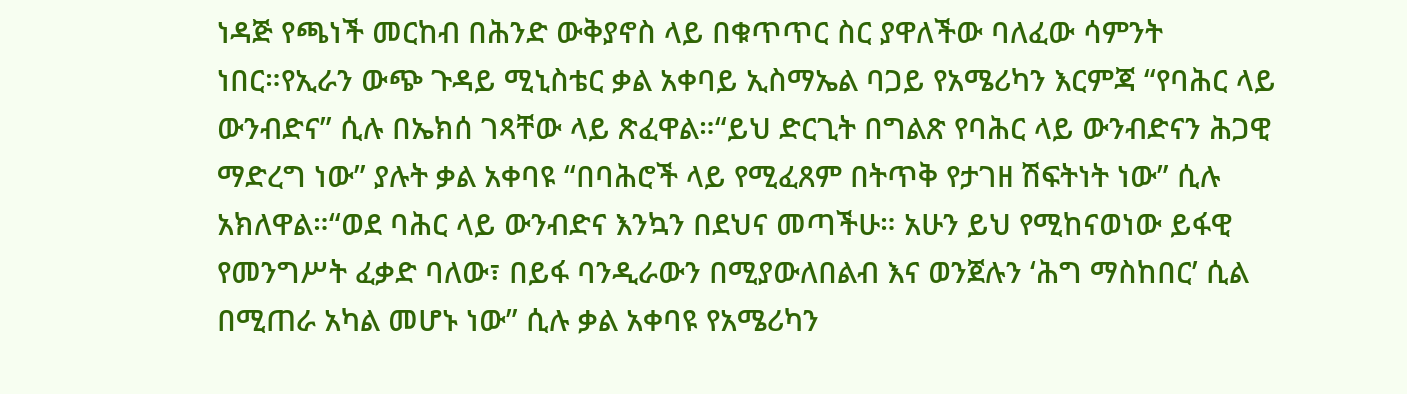ነዳጅ የጫነች መርከብ በሕንድ ውቅያኖስ ላይ በቁጥጥር ስር ያዋለችው ባለፈው ሳምንት ነበር።የኢራን ውጭ ጉዳይ ሚኒስቴር ቃል አቀባይ ኢስማኤል ባጋይ የአሜሪካን እርምጃ “የባሕር ላይ ውንብድና” ሲሉ በኤክሰ ገጻቸው ላይ ጽፈዋል።“ይህ ድርጊት በግልጽ የባሕር ላይ ውንብድናን ሕጋዊ ማድረግ ነው” ያሉት ቃል አቀባዩ “በባሕሮች ላይ የሚፈጸም በትጥቅ የታገዘ ሽፍትነት ነው” ሲሉ አክለዋል።“ወደ ባሕር ላይ ውንብድና እንኳን በደህና መጣችሁ። አሁን ይህ የሚከናወነው ይፋዊ የመንግሥት ፈቃድ ባለው፣ በይፋ ባንዲራውን በሚያውለበልብ እና ወንጀሉን ‘ሕግ ማስከበር’ ሲል በሚጠራ አካል መሆኑ ነው” ሲሉ ቃል አቀባዩ የአሜሪካን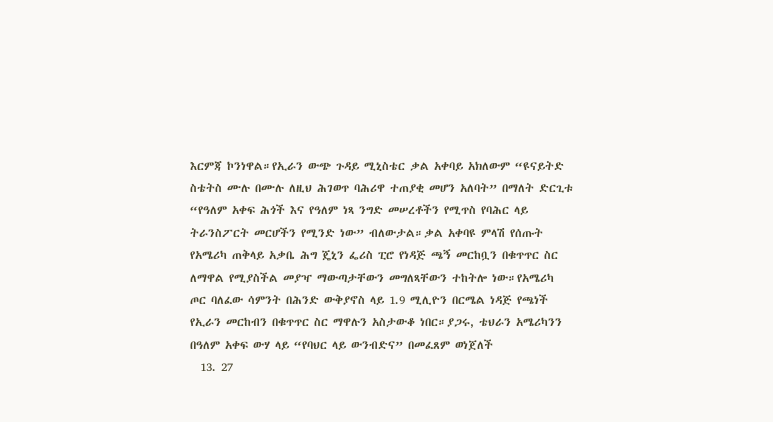እርምጃ ኮንነዋል።የኢራን ውጭ ጉዳይ ሚኒስቴር ቃል አቀባይ አክለውም “ዩናይትድ ስቴትስ ሙሉ በሙሉ ለዚህ ሕገወጥ ባሕሪዋ ተጠያቂ መሆን አለባት” በማለት ድርጊቱ “የዓለም አቀፍ ሕጎች እና የዓለም ነጻ ንግድ መሠረቶችን የሚጥስ የባሕር ላይ ትራንስፖርት መርሆችን የሚንድ ነው” ብለውታል።ቃል አቀባዩ ምላሽ የሰጡት የአሜሪካ ጠቅላይ አቃቤ ሕግ ጄኒን ፌሪስ ፒሮ የነዳጅ ጫኝ መርከቧን በቁጥጥር ስር ለማዋል የሚያስችል መያዣ ማውጣታቸውን መግለጻቸውን ተከትሎ ነው።የአሜሪካ ጦር ባለፈው ሳምንት በሕንድ ውቅያኖስ ላይ 1.9 ሚሊዮን በርሜል ነዳጅ የጫነች የኢራን መርከብን በቁጥጥር ስር ማዋሉን አስታውቆ ነበር።ያጋሩ, ቴህራን አሜሪካንን በዓለም አቀፍ ውሃ ላይ “የባህር ላይ ውንብድና” በመፈጸም ወነጀለች
  13. 27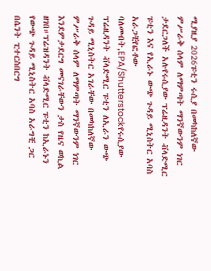ሚያዚያ 2026ፑቲን ሩሲያ በመካከለኛው ምሥራቅ ሰላም ለማምጣት ማንኛውንም ነገር ታደርጋለች አሉየሩሲያው ፕሬዚዳንት ቭላድሚር ፑቲን እና የኢራኑ ውጭ ጉዳይ ሚኒስትር አባስ አራጋቺየፎቶው ባለመብት,EPA/Shutterstockየሩሲያው ፕሬዚዳንት ቭላድሚር ፑቲን ለኢራን ውጭ ጉዳይ ሚኒስትር አገራቸው በመካከለኛው ምሥራቅ ሰላም ለማምጣት ማንኛውንም ነገር እንደምታደርግ መናገራቸውን ታስ የዜና ወኪል ዘገበ።ፕሬዝዳንት ቭላድሚር ፑቲን ከኢራኑን የውጭ ጉዳይ ሚኒስትር አባስ አራግቺ ጋር በሴንት ፒተርስበርግ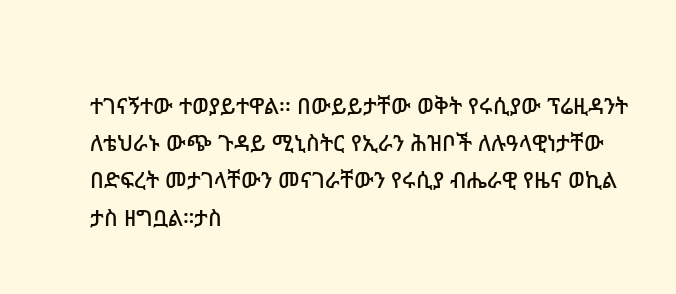ተገናኝተው ተወያይተዋል፡፡ በውይይታቸው ወቅት የሩሲያው ፕሬዚዳንት ለቴህራኑ ውጭ ጉዳይ ሚኒስትር የኢራን ሕዝቦች ለሉዓላዊነታቸው በድፍረት መታገላቸውን መናገራቸውን የሩሲያ ብሔራዊ የዜና ወኪል ታስ ዘግቧል።ታስ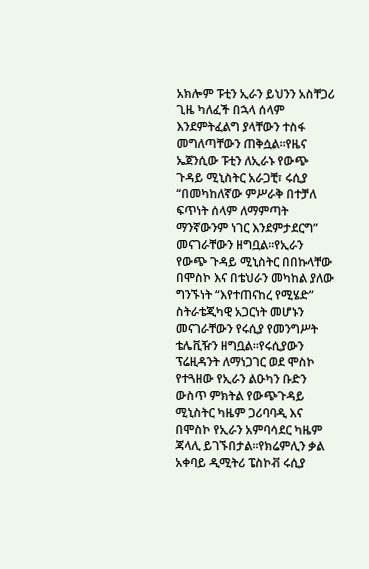አክሎም ፑቲን ኢራን ይህንን አስቸጋሪ ጊዜ ካለፈች በኋላ ሰላም እንደምትፈልግ ያላቸውን ተስፋ መግለጣቸውን ጠቅሷል።የዜና ኤጀንሲው ፑቲን ለኢራኑ የውጭ ጉዳይ ሚኒስትር አራጋቺ፣ ሩሲያ “በመካከለኛው ምሥራቅ በተቻለ ፍጥነት ሰላም ለማምጣት ማንኛውንም ነገር እንደምታደርግ” መናገራቸውን ዘግቧል።የኢራን የውጭ ጉዳይ ሚኒስትር በበኩላቸው በሞስኮ እና በቴህራን መካከል ያለው ግንኙነት “እየተጠናከረ የሚሄድ” ስትራቴጂካዊ አጋርነት መሆኑን መናገራቸውን የሩሲያ የመንግሥት ቴሌቪዥን ዘግቧል።የሩሲያውን ፕሬዚዳንት ለማነጋገር ወደ ሞስኮ የተጓዘው የኢራን ልዑካን ቡድን ውስጥ ምክትል የውጭጉዳይ ሚኒስትር ካዜም ጋሪባባዲ እና በሞስኮ የኢራን አምባሳደር ካዜም ጃላሊ ይገኙበታል።የክሬምሊን ቃል አቀባይ ዲሚትሪ ፔስኮቭ ሩሲያ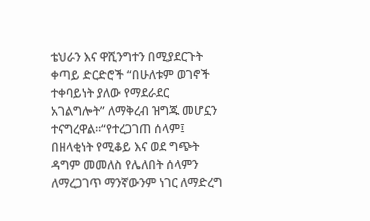ቴህራን እና ዋሺንግተን በሚያደርጉት ቀጣይ ድርድሮች “በሁለቱም ወገኖች ተቀባይነት ያለው የማደራደር አገልግሎት” ለማቅረብ ዝግጁ መሆኗን ተናግረዋል።“የተረጋገጠ ሰላም፤ በዘላቂነት የሚቆይ እና ወደ ግጭት ዳግም መመለስ የሌለበት ሰላምን ለማረጋገጥ ማንኛውንም ነገር ለማድረግ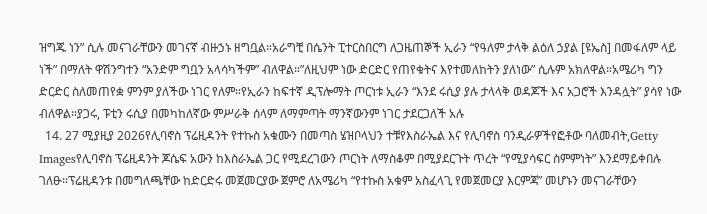ዝግጁ ነን” ሲሉ መናገራቸውን መገናኛ ብዙኃኑ ዘግቧል።አራግቺ በሴንት ፒተርስበርግ ለጋዜጠኞች ኢራን “የዓለም ታላቅ ልዕለ ኃያል [ዩኤስ] በመፋለም ላይ ነች” በማለት ዋሽንግተን “አንድም ግቧን አላሳካችም” ብለዋል።”ለዚህም ነው ድርድር የጠየቁትና እየተመለከትን ያለነው” ሲሉም አክለዋል።አሜሪካ ግን ድርድር ስለመጠየቋ ምንም ያለችው ነገር የለም።የኢራን ከፍተኛ ዲፕሎማት ጦርነቱ ኢራን “እንደ ሩሲያ ያሉ ታላላቅ ወዳጆች እና አጋሮች እንዳሏት” ያሳየ ነው ብለዋል።ያጋሩ, ፑቲን ሩሲያ በመካከለኛው ምሥራቅ ሰላም ለማምጣት ማንኛውንም ነገር ታደርጋለች አሉ
  14. 27 ሚያዚያ 2026የሊባኖስ ፕሬዚዳንት የተኩስ አቁሙን በመጣስ ሄዝቦላህን ተቹየእስራኤል እና የሊባኖስ ባንዲራዎችየፎቶው ባለመብት,Getty Imagesየሊባኖስ ፕሬዚዳንት ጆሴፍ አውን ከእስራኤል ጋር የሚደረገውን ጦርነት ለማስቆም በሚያደርጉት ጥረት “የሚያሳፍር ስምምነት” እንደማይቀበሉ ገለፁ።ፕሬዚዳንቱ በመግለጫቸው ከድርድሩ መጀመርያው ጀምሮ ለአሜሪካ “የተኩስ አቁም አስፈላጊ የመጀመርያ እርምጃ” መሆኑን መናገራቸውን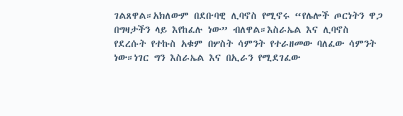ገልጸዋል።አክለውም በደቡባዊ ሊባኖስ የሚኖሩ “የሌሎች ጦርነትን ዋጋ በግዛታችን ላይ እየከፈሉ ነው” ብለዋል።እስራኤል እና ሊባኖስ የደረሱት የተኩስ አቁም በሦስት ሳምንት የተራዘመው ባለፈው ሳምንት ነው።ነገር ግን እስራኤል እና በኢራን የሚደገፈው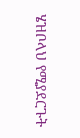ሄዝቦላህ የሚያደርጉት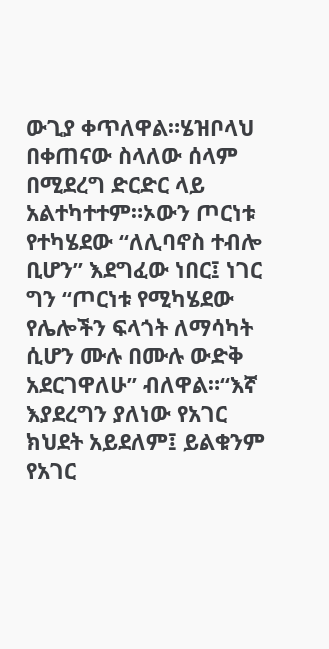ውጊያ ቀጥለዋል።ሄዝቦላህ በቀጠናው ስላለው ሰላም በሚደረግ ድርድር ላይ አልተካተተም።ኦውን ጦርነቱ የተካሄደው “ለሊባኖስ ተብሎ ቢሆን” እደግፈው ነበር፤ ነገር ግን “ጦርነቱ የሚካሄደው የሌሎችን ፍላጎት ለማሳካት ሲሆን ሙሉ በሙሉ ውድቅ አደርገዋለሁ” ብለዋል።“እኛ እያደረግን ያለነው የአገር ክህደት አይደለም፤ ይልቁንም የአገር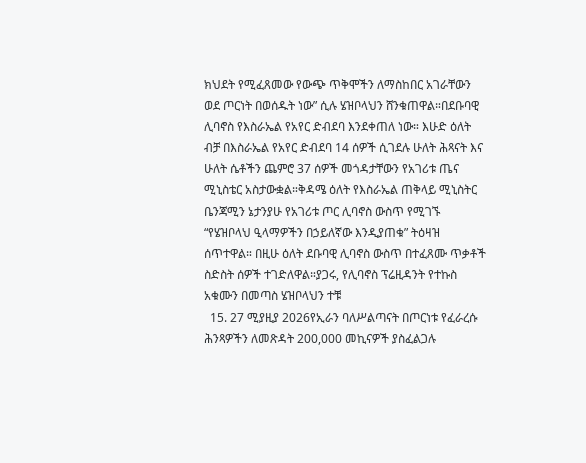ክህደት የሚፈጸመው የውጭ ጥቅሞችን ለማስከበር አገራቸውን ወደ ጦርነት በወሰዱት ነው” ሲሉ ሄዝቦላህን ሸንቁጠዋል።በደቡባዊ ሊባኖስ የእስራኤል የአየር ድብደባ እንደቀጠለ ነው። እሁድ ዕለት ብቻ በእስራኤል የአየር ድብደባ 14 ሰዎች ሲገደሉ ሁለት ሕጻናት እና ሁለት ሴቶችን ጨምሮ 37 ሰዎች መጎዳታቸውን የአገሪቱ ጤና ሚኒስቴር አስታውቋል።ቅዳሜ ዕለት የእስራኤል ጠቅላይ ሚኒስትር ቤንጃሚን ኔታንያሁ የአገሪቱ ጦር ሊባኖስ ውስጥ የሚገኙ “የሄዝቦላህ ዒላማዎችን በኃይለኛው እንዲያጠቁ” ትዕዛዝ ሰጥተዋል። በዚሁ ዕለት ደቡባዊ ሊባኖስ ውስጥ በተፈጸሙ ጥቃቶች ስድስት ሰዎች ተገድለዋል።ያጋሩ, የሊባኖስ ፕሬዚዳንት የተኩስ አቁሙን በመጣስ ሄዝቦላህን ተቹ
  15. 27 ሚያዚያ 2026የኢራን ባለሥልጣናት በጦርነቱ የፈራረሱ ሕንጻዎችን ለመጽዳት 200,000 መኪናዎች ያስፈልጋሉ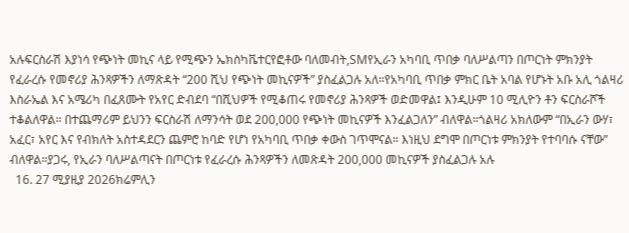አሉፍርስራሽ እያነሳ የጭነት መኪና ላይ የሚጭን ኤክስካቬተርየፎቶው ባለመብት,SMየኢራን አካባቢ ጥበቃ ባለሥልጣን በጦርነት ምክንያት የፈራረሱ የመኖሪያ ሕንጻዎችን ለማጽዳት “200 ሺህ የጭነት መኪናዎች” ያስፈልጋሉ አለ።የአካባቢ ጥበቃ ምክር ቤት አባል የሆኑት አቡ አሊ ጎልዛሪ እስራኤል እና አሜሪካ በፈጸሙት የአየር ድብደባ “በሺህዎች የሚቆጠሩ የመኖሪያ ሕንጻዎች ወድመዋል፤ እንዲሁም 10 ሚሊዮን ቶን ፍርስራሾች ተቆልለዋል። በተጨማሪም ይህንን ፍርስራሽ ለማንሳት ወደ 200,000 የጭነት መኪናዎች እንፈልጋለን” ብለዋል።ጎልዛሪ አክለውም “በኢራን ውሃ፣ አፈር፣ አየር እና የብክለት አስተዳደርን ጨምሮ ከባድ የሆነ የአካባቢ ጥበቃ ቀውስ ገጥሞናል። እነዚህ ደግሞ በጦርነቱ ምክንያት የተባባሱ ናቸው” ብለዋል።ያጋሩ, የኢራን ባለሥልጣናት በጦርነቱ የፈራረሱ ሕንጻዎችን ለመጽዳት 200,000 መኪናዎች ያስፈልጋሉ አሉ
  16. 27 ሚያዚያ 2026ክሬምሊን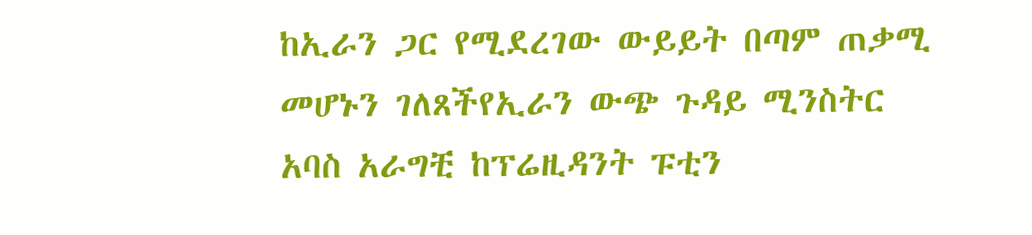ከኢራን ጋር የሚደረገው ውይይት በጣም ጠቃሚ መሆኑን ገለጸችየኢራን ውጭ ጉዳይ ሚንስትር አባስ አራግቺ ከፕሬዚዳንት ፑቲን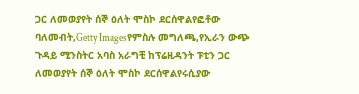ጋር ለመወያየት ሰኞ ዕለት ሞስኮ ደርሰዋልየፎቶው ባለመብት,Getty Imagesየምስሉ መግለጫ,የኢራን ውጭ ጉዳይ ሚንስትር አባስ አራግቺ ከፕሬዚዳንት ፑቲን ጋር ለመወያየት ሰኞ ዕለት ሞስኮ ደርሰዋልየሩሲያው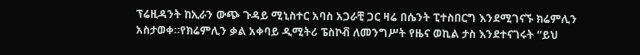ፕሬዚዳንት ከኢራን ውጭ ጉዳይ ሚኒስተር አባስ አጋራቺ ጋር ዛሬ በሴንት ፒተስበርግ እንደሚገናኙ ክሬምሊን አስታወቀ።የክሬምሊን ቃል አቀባይ ዲሚትሪ ፔስኮቭ ለመንግሥት የዜና ወኪል ታስ እንደተናገሩት “ይህ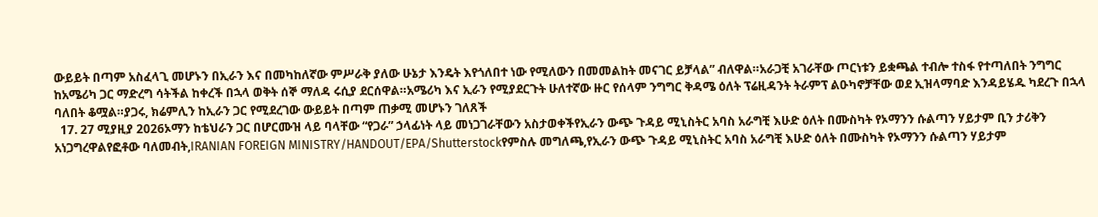ውይይት በጣም አስፈላጊ መሆኑን በኢራን እና በመካከለኛው ምሥራቅ ያለው ሁኔታ እንዴት እየጎለበተ ነው የሚለውን በመመልከት መናገር ይቻላል” ብለዋል።አራጋቺ አገራቸው ጦርነቱን ይቋጫል ተብሎ ተስፋ የተጣለበት ንግግር ከአሜሪካ ጋር ማድረግ ሳትችል ከቀረች በኋላ ወቅት ሰኞ ማለዳ ሩሲያ ደርሰዋል።አሜሪካ እና ኢራን የሚያደርጉት ሁለተኛው ዙር የሰላም ንግግር ቅዳሜ ዕለት ፕሬዚዳንት ትራምፕ ልዑካኖቻቸው ወደ ኢዝላማባድ እንዳይሄዱ ካደረጉ በኋላ ባለበት ቆሟል።ያጋሩ, ክሬምሊን ከኢራን ጋር የሚደረገው ውይይት በጣም ጠቃሚ መሆኑን ገለጸች
  17. 27 ሚያዚያ 2026ኦማን ከቴህራን ጋር በሆርሙዝ ላይ ባላቸው “የጋራ” ኃላፊነት ላይ መነጋገራቸውን አስታወቀችየኢራን ውጭ ጉዳይ ሚኒስትር አባስ አራግቺ እሁድ ዕለት በሙስካት የኦማንን ሱልጣን ሃይታም ቢን ታሪቅን አነጋግረዋልየፎቶው ባለመብት,IRANIAN FOREIGN MINISTRY/HANDOUT/EPA/Shutterstockየምስሉ መግለጫ,የኢራን ውጭ ጉዳይ ሚኒስትር አባስ አራግቺ እሁድ ዕለት በሙስካት የኦማንን ሱልጣን ሃይታም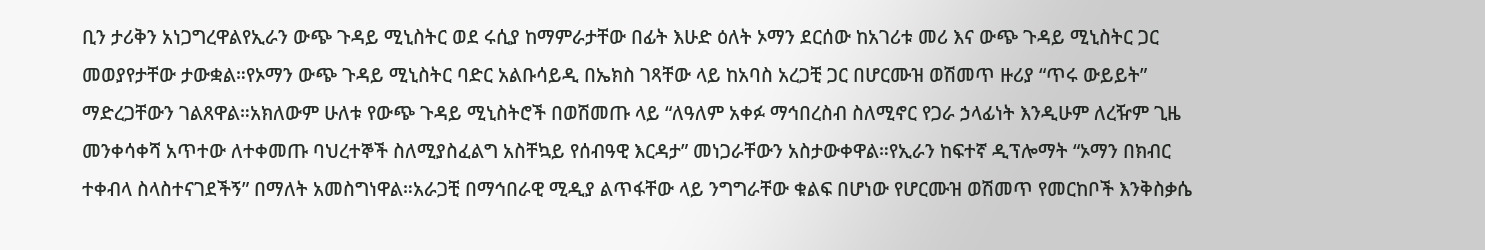ቢን ታሪቅን አነጋግረዋልየኢራን ውጭ ጉዳይ ሚኒስትር ወደ ሩሲያ ከማምራታቸው በፊት እሁድ ዕለት ኦማን ደርሰው ከአገሪቱ መሪ እና ውጭ ጉዳይ ሚኒስትር ጋር መወያየታቸው ታውቋል።የኦማን ውጭ ጉዳይ ሚኒስትር ባድር አልቡሳይዲ በኤክስ ገጻቸው ላይ ከአባስ አረጋቺ ጋር በሆርሙዝ ወሽመጥ ዙሪያ “ጥሩ ውይይት” ማድረጋቸውን ገልጸዋል።አክለውም ሁለቱ የውጭ ጉዳይ ሚኒስትሮች በወሽመጡ ላይ “ለዓለም አቀፉ ማኅበረስብ ስለሚኖር የጋራ ኃላፊነት እንዲሁም ለረዥም ጊዜ መንቀሳቀሻ አጥተው ለተቀመጡ ባህረተኞች ስለሚያስፈልግ አስቸኳይ የሰብዓዊ እርዳታ” መነጋራቸውን አስታውቀዋል።የኢራን ከፍተኛ ዲፕሎማት “ኦማን በክብር ተቀብላ ስላስተናገደችኝ” በማለት አመስግነዋል።አራጋቺ በማኅበራዊ ሚዲያ ልጥፋቸው ላይ ንግግራቸው ቁልፍ በሆነው የሆርሙዝ ወሽመጥ የመርከቦች እንቅስቃሴ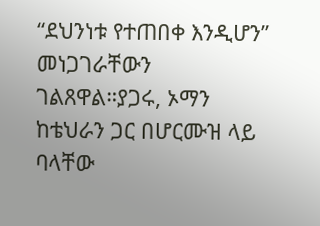“ደህንነቱ የተጠበቀ እንዲሆን” መነጋገራቸውን ገልጸዋል።ያጋሩ, ኦማን ከቴህራን ጋር በሆርሙዝ ላይ ባላቸው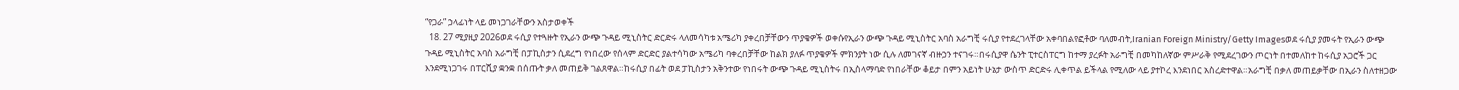“የጋራ” ኃላፊነት ላይ መነጋገራቸውን አስታወቀች
  18. 27 ሚያዚያ 2026ወደ ሩሲያ የተጓዙት የኢራን ውጭ ጉዳይ ሚኒስትር ድርድሩ ላለመሳካቱ አሜሪካ ያቀረበቻቸውን ጥያቄዎች ወቀሱየኢራን ውጭ ጉዳይ ሚኒስትር አባስ አራግቺ ሩሲያ የተደረገላቸው አቀባበልየፎቶው ባለመብት,Iranian Foreign Ministry/Getty Imagesወደ ሩሲያ ያመሩት የኢራን ውጭ ጉዳይ ሚኒስትር አባስ አራግቺ በፓኪስታን ሲደረግ የነበረው የሰላም ድርድር ያልተሳካው አሜሪካ ባቀረበቻቸው ከልክ ያለፉ ጥያቄዎች ምክንያት ነው ሲሉ ለመገናኛ ብዙኃን ተናገሩ።በሩሲያዋ ሴንት ፒተርስፐርግ ከተማ ያረፉት አራግቺ በመካከለኛው ምሥራቅ የሚደረገውን ጦርነት በተመለከተ ከሩሲያ አጋሮች ጋር እንደሚነጋገሩ በፐርሺያ ቋንቋ በሰጡት ቃለ መጠይቅ ገልጸዋል።ከሩሲያ በፊት ወደ ፓኪስታን አቅንተው የነበሩት ውጭ ጉዳይ ሚኒስትሩ በኢስላማባድ የነበራቸው ቆይታ በምን አይነት ሁኔታ ውስጥ ድርድሩ ሊቀጥል ይችላል የሚለው ላይ ያተኮረ እንደነበር አስረድተዋል።አራግቺ በቃለ መጠይቃቸው በኢራን ስለተዘጋው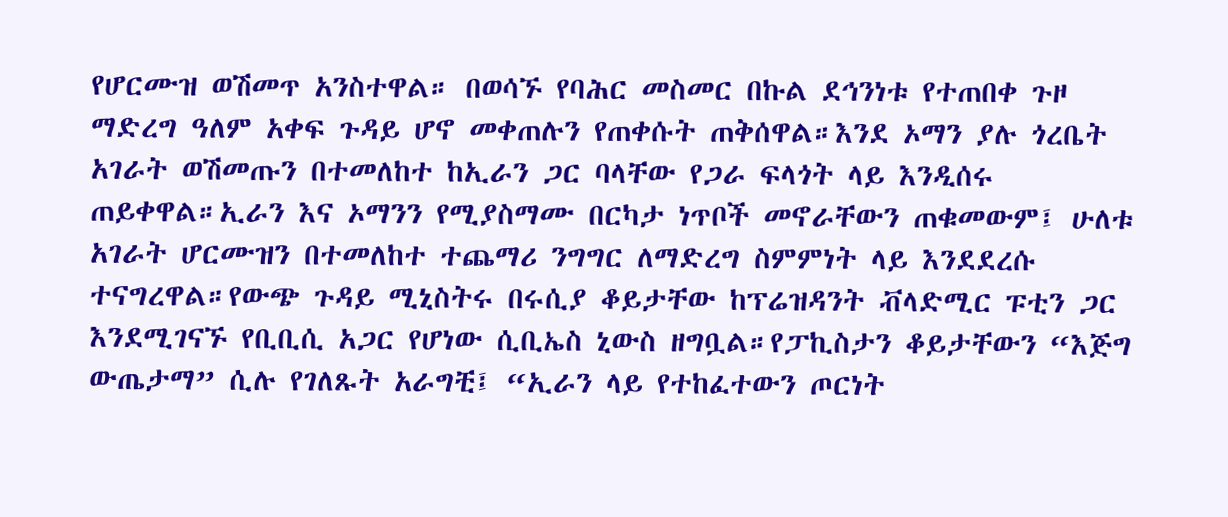የሆርሙዝ ወሽመጥ አንስተዋል። በወሳኙ የባሕር መስመር በኩል ደኅንነቱ የተጠበቀ ጉዞ ማድረግ ዓለም አቀፍ ጉዳይ ሆኖ መቀጠሉን የጠቀሱት ጠቅሰዋል።እንደ ኦማን ያሉ ጎረቤት አገራት ወሽመጡን በተመለከተ ከኢራን ጋር ባላቸው የጋራ ፍላጎት ላይ እንዲሰሩ ጠይቀዋል።ኢራን እና ኦማንን የሚያስማሙ በርካታ ነጥቦች መኖራቸውን ጠቁመውም፤ ሁለቱ አገራት ሆርሙዝን በተመለከተ ተጨማሪ ንግግር ለማድረግ ስምምነት ላይ እንደደረሱ ተናግረዋል።የውጭ ጉዳይ ሚኒስትሩ በሩሲያ ቆይታቸው ከፕሬዝዳንት ቭላድሚር ፑቲን ጋር እንደሚገናኙ የቢቢሲ አጋር የሆነው ሲቢኤስ ኒውስ ዘግቧል።የፓኪስታን ቆይታቸውን “እጅግ ውጤታማ” ሲሉ የገለጹት አራግቺ፤ “ኢራን ላይ የተከፈተውን ጦርነት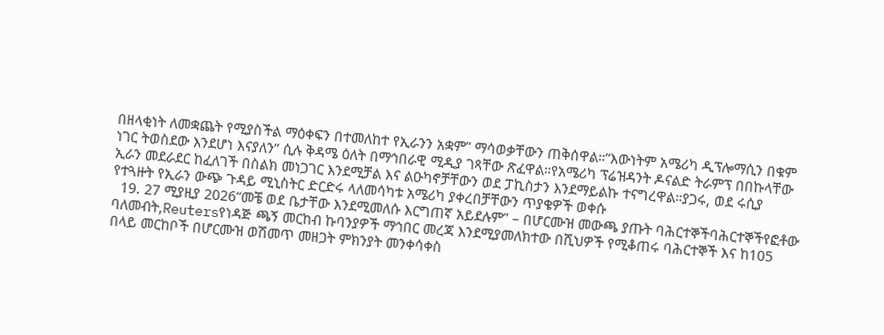በዘላቂነት ለመቋጨት የሚያስችል ማዕቀፍን በተመለከተ የኢራንን አቋም” ማሳወቃቸውን ጠቅሰዋል።“እውነትም አሜሪካ ዲፕሎማሲን በቁም ነገር ትወስደው እንደሆነ እናያለን” ሲሉ ቅዳሜ ዕለት በማኅበራዊ ሚዲያ ገጻቸው ጽፈዋል።የአሜሪካ ፕሬዝዳንት ዶናልድ ትራምፕ በበኩላቸው ኢራን መደራደር ከፈለገች በስልክ መነጋገር እንደሚቻል እና ልዑካኖቻቸውን ወደ ፓኪስታን እንደማይልኩ ተናግረዋል።ያጋሩ, ወደ ሩሲያ የተጓዙት የኢራን ውጭ ጉዳይ ሚኒስትር ድርድሩ ላለመሳካቱ አሜሪካ ያቀረበቻቸውን ጥያቄዎች ወቀሱ
  19. 27 ሚያዚያ 2026“መቼ ወደ ቤታቸው እንደሚመለሱ እርግጠኛ አይደሉም” – በሆርሙዝ መውጫ ያጡት ባሕርተኞችባሕርተኞችየፎቶው ባለመብት,Reutersየነዳጅ ጫኝ መርከብ ኩባንያዎች ማኅበር መረጃ እንደሚያመለክተው በሺህዎች የሚቆጠሩ ባሕርተኞች እና ከ105 በላይ መርከቦች በሆርሙዝ ወሽመጥ መዘጋት ምክንያት መንቀሳቀስ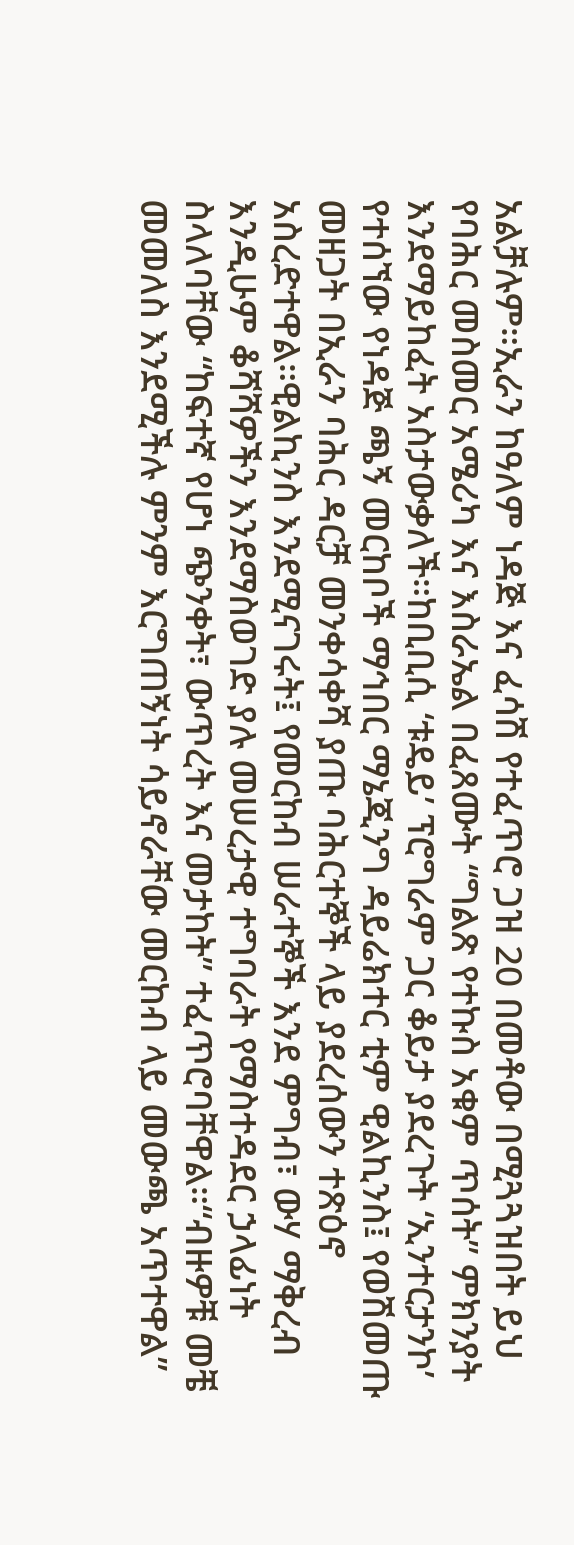አልቻሉም።ኢራን ከዓለም ነዳጅ እና ፈሳሽ የተፈጥሮ ጋዝ 20 በመቶው በሚጓጓዝበት ይህ የባሕር መስመር አሜሪካ እና እስራኤል በፈጸሙት “ግልጽ የተኩስ አቁም ጥሰት” ምክንያት እንደማይከፈት አስታውቃለች።ከቢቢሲ ‘ቱዴይ’ ፕሮግራም ጋር ቆይታ ያደረጉት ‘ኢንተርታንኮ’ የተሰኘው የነዳጅ ጫኝ መርከቦች ማኅበር ማኔጂንግ ዳይሬክተር ቲም ዊልኪንስ፤ የወሽመጡ መዘጋት በኢራን ባሕር ዳርቻ መንቀሳቀሻ ያጡ ባሕርተኞች ላይ ያደረሰውን ተጽዕኖ አስረድተዋል።ዊልኪንስ እንደሚናገሩት፤ የመርከብ ሠራተኞች እንደ ምግብ፣ ውሃ ማቅረብ እንዲሁም ቆሻሻዎችን እንደማስወገድ ያሉ መሠረታዊ ተግባራት የማስተዳደር ኃላፊነት ስላለባቸው “ከፍተኛ የሆነ ጭንቀት፣ ውጥረት እና መታከት” ተፈጥሮባቸዋል።“ብዙዎቹ መቼ መመለስ እንደሚችሉ ምንም እርግጠኝነት ሳይኖራቸው መርከብ ላይ መውጫ አጥተዋል”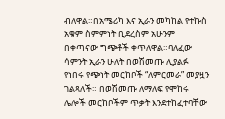ብለዋል።በአሜሪካ እና ኢራን መካከል የተኩስ አቁም ስምምነት ቢደረስም አሁንም በቀጣናው ግጭቶች ቀጥለዋል።ባለፈው ሳምንት ኢራን ሁለት በወሽመጡ ሊያልፉ የነበሩ የጭነት መርከቦች “ለምርመራ” መያዟን ገልጻለች። በወሽመጡ ለማለፍ የሞከሩ ሌሎች መርከቦችም ጥቃት እንደተከፈተባቸው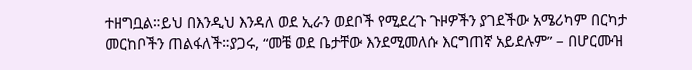ተዘግቧል።ይህ በእንዲህ እንዳለ ወደ ኢራን ወደቦች የሚደረጉ ጉዞዎችን ያገደችው አሜሪካም በርካታ መርከቦችን ጠልፋለች።ያጋሩ, “መቼ ወደ ቤታቸው እንደሚመለሱ እርግጠኛ አይደሉም” – በሆርሙዝ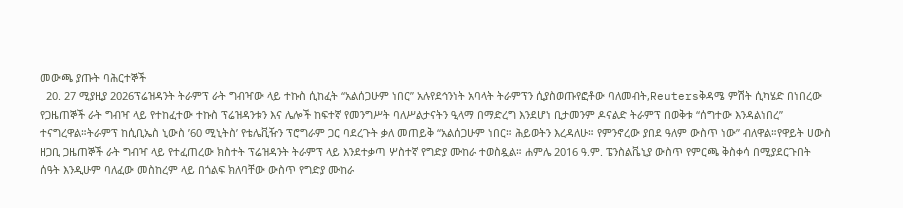መውጫ ያጡት ባሕርተኞች
  20. 27 ሚያዚያ 2026ፕሬዝዳንት ትራምፕ ራት ግብዣው ላይ ተኩስ ሲከፈት “አልሰጋሁም ነበር” አሉየደኅንነት አባላት ትራምፕን ሲያስወጡየፎቶው ባለመብት,Reutersቅዳሜ ምሽት ሲካሄድ በነበረው የጋዜጠኞች ራት ግብዣ ላይ የተከፈተው ተኩስ ፕሬዝዳንቱን እና ሌሎች ከፍተኛ የመንግሥት ባለሥልታናትን ዒላማ በማድረግ እንደሆነ ቢታመንም ዶናልድ ትራምፕ በወቅቱ “ሰግተው እንዳልነበረ” ተናግረዋል።ትራምፕ ከሲቢኤስ ኒውስ ’60 ሚኒትስ’ የቴሌቪዥን ፕሮግራም ጋር ባደረጉት ቃለ መጠይቅ “አልሰጋሁም ነበር። ሕይወትን እረዳለሁ። የምንኖረው ያበደ ዓለም ውስጥ ነው” ብለዋል።የዋይት ሀውስ ዘጋቢ ጋዜጠኞች ራት ግብዣ ላይ የተፈጠረው ክስተት ፕሬዝዳንት ትራምፕ ላይ እንደተቃጣ ሦስተኛ የግድያ ሙከራ ተወስዷል። ሐምሌ 2016 ዓ.ም. ፔንስልቬኒያ ውስጥ የምርጫ ቅስቀሳ በሚያደርጉበት ሰዓት እንዲሁም ባለፈው መስከረም ላይ በጎልፍ ክለባቸው ውስጥ የግድያ ሙከራ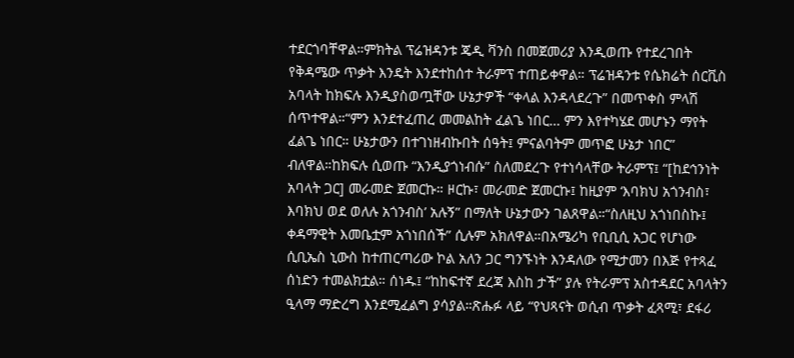ተደርጎባቸዋል።ምክትል ፕሬዝዳንቱ ጄዲ ቫንስ በመጀመሪያ እንዲወጡ የተደረገበት የቅዳሜው ጥቃት እንዴት እንደተከሰተ ትራምፕ ተጠይቀዋል። ፕሬዝዳንቱ የሴክሬት ሰርቪስ አባላት ከክፍሉ እንዲያስወጧቸው ሁኔታዎች “ቀላል እንዳላደረጉ” በመጥቀስ ምላሽ ሰጥተዋል።“ምን እንደተፈጠረ መመልከት ፈልጌ ነበር… ምን እየተካሄደ መሆኑን ማየት ፈልጌ ነበር። ሁኔታውን በተገነዘብኩበት ሰዓት፤ ምናልባትም መጥፎ ሁኔታ ነበር” ብለዋል።ከክፍሉ ሲወጡ “እንዲያጎነብሱ” ስለመደረጉ የተነሳላቸው ትራምፕ፤ “[ከደኅንነት አባላት ጋር] መራመድ ጀመርኩ። ዞርኩ፣ መራመድ ጀመርኩ፤ ከዚያም ‘እባክህ አጎንብስ፣ እባክህ ወደ ወለሉ አጎንብስ’ አሉኝ” በማለት ሁኔታውን ገልጸዋል።“ስለዚህ አጎነበስኩ፤ ቀዳማዊት እመቤቷም አጎነበሰች” ሲሉም አክለዋል።በአሜሪካ የቢቢሲ አጋር የሆነው ሲቢኤስ ኒውስ ከተጠርጣሪው ኮል አለን ጋር ግንኙነት እንዳለው የሚታመን በእጅ የተጻፈ ሰነድን ተመልክቷል። ሰነዱ፤ “ከከፍተኛ ደረጃ እስከ ታች” ያሉ የትራምፕ አስተዳደር አባላትን ዒላማ ማድረግ እንደሚፈልግ ያሳያል።ጽሑፉ ላይ “የህጻናት ወሲብ ጥቃት ፈጻሚ፣ ደፋሪ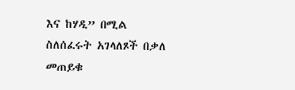እና ከሃዲ” በሚል ስለሰፈሩት አገላለጾች በቃለ መጠይቁ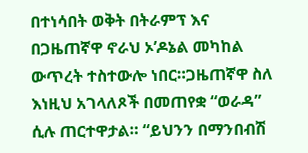በተነሳበት ወቅት በትራምፕ እና በጋዜጠኛዋ ኖራህ ኦ’ዶኔል መካከል ውጥረት ተስተውሎ ነበር።ጋዜጠኛዋ ስለ እነዚህ አገላለጾች በመጠየቋ “ወራዳ” ሲሉ ጠርተዋታል። “ይህንን በማንበብሽ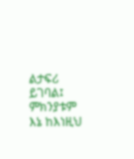ልታፍሪ ይገባል፤ ምክንያቱም እኔ ከእነዚህ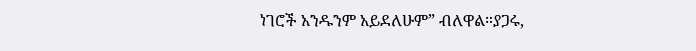ነገሮች አንዱንም አይደለሁም” ብለዋል።ያጋሩ,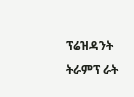ፕሬዝዳንት ትራምፕ ራት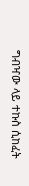ግብዣው ላይ ተኩስ ሲከፈት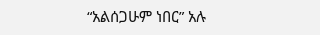“አልሰጋሁም ነበር” አሉ